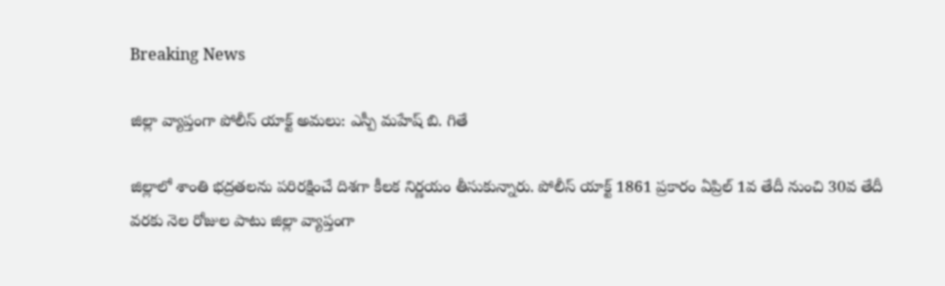Breaking News

జిల్లా వ్యాప్తంగా పోలీస్ యాక్ట్ అమలు: ఎస్పీ మహేష్ బి. గితే

జిల్లాలో శాంతి భద్రతలను పరిరక్షించే దిశగా కీలక నిర్ణయం తీసుకున్నారు. పోలీస్ యాక్ట్ 1861 ప్రకారం ఏప్రిల్ 1వ తేదీ నుంచి 30వ తేదీ వరకు నెల రోజుల పాటు జిల్లా వ్యాప్తంగా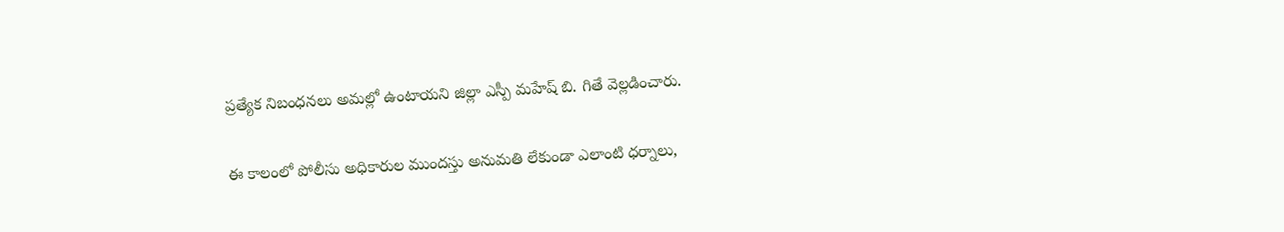ప్రత్యేక నిబంధనలు అమల్లో ఉంటాయని జిల్లా ఎస్పీ మహేష్ బి. గితే వెల్లడించారు.

ఈ కాలంలో పోలీసు అధికారుల ముందస్తు అనుమతి లేకుండా ఎలాంటి ధర్నాలు,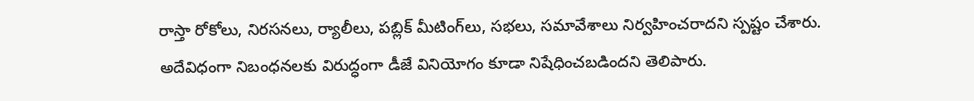రాస్తా రోకోలు, నిరసనలు, ర్యాలీలు, పబ్లిక్ మీటింగ్‌లు, సభలు, సమావేశాలు నిర్వహించరాదని స్పష్టం చేశారు. అదేవిధంగా నిబంధనలకు విరుద్ధంగా డీజే వినియోగం కూడా నిషేధించబడిందని తెలిపారు.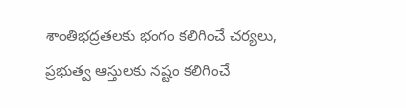శాంతిభద్రతలకు భంగం కలిగించే చర్యలు, ప్రభుత్వ ఆస్తులకు నష్టం కలిగించే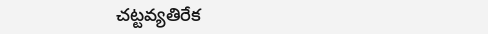చట్టవ్యతిరేక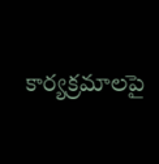కార్యక్రమాలపై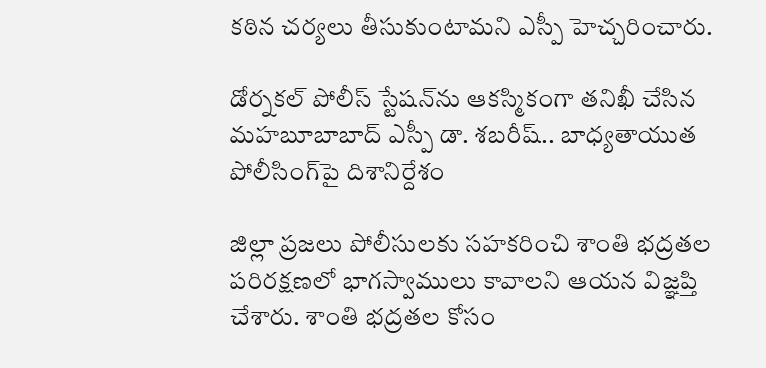కఠిన చర్యలు తీసుకుంటామని ఎస్పీ హెచ్చరించారు.

డోర్నకల్ పోలీస్ స్టేషన్‌ను ఆకస్మికంగా తనిఖీ చేసిన మహబూబాబాద్ ఎస్పీ డా. శబరీష్.. బాధ్యతాయుత పోలీసింగ్‌పై దిశానిర్దేశం

జిల్లా ప్రజలు పోలీసులకు సహకరించి శాంతి భద్రతల పరిరక్షణలో భాగస్వాములు కావాలని ఆయన విజ్ఞప్తి చేశారు. శాంతి భద్రతల కోసం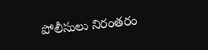పోలీసులు నిరంతరం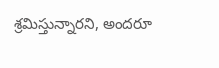శ్రమిస్తున్నారని, అందరూ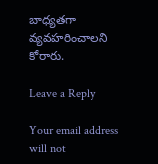బాధ్యతగా వ్యవహరించాలని కోరారు.

Leave a Reply

Your email address will not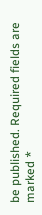be published. Required fields are marked *